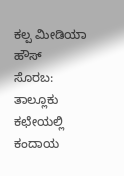ಕಲ್ಪ ಮೀಡಿಯಾ ಹೌಸ್
ಸೊರಬ: ತಾಲ್ಲೂಕು ಕಛೇಯಲ್ಲಿ ಕಂದಾಯ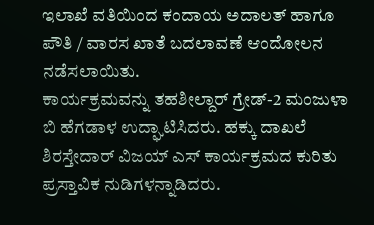ಇಲಾಖೆ ವತಿಯಿಂದ ಕಂದಾಯ ಅದಾಲತ್ ಹಾಗೂ ಪೌತಿ / ವಾರಸ ಖಾತೆ ಬದಲಾವಣೆ ಆಂದೋಲನ ನಡೆಸಲಾಯಿತು.
ಕಾರ್ಯಕ್ರಮವನ್ನು ತಹಶೀಲ್ದಾರ್ ಗ್ರೇಡ್-2 ಮಂಜುಳಾ ಬಿ ಹೆಗಡಾಳ ಉದ್ಘಾಟಿಸಿದರು. ಹಕ್ಕು ದಾಖಲೆ ಶಿರಸ್ತೇದಾರ್ ವಿಜಯ್ ಎಸ್ ಕಾರ್ಯಕ್ರಮದ ಕುರಿತು ಪ್ರಸ್ತಾವಿಕ ನುಡಿಗಳನ್ನಾಡಿದರು.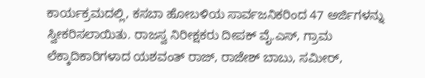ಕಾರ್ಯಕ್ರಮದಲ್ಲಿ, ಕಸಬಾ ಹೋಬಳಿಯ ಸಾರ್ವಜನಿಕರಿಂದ 47 ಅರ್ಜಿಗಳನ್ನು ಸ್ವೀಕರಿಸಲಾಯಿತು. ರಾಜಸ್ವ ನಿರೀಕ್ಷಕರು ದೀಪಕ್ ವೈ.ಎಸ್, ಗ್ರಾಮ ಲೆಕ್ಕಾದಿಕಾರಿಗಳಾದ ಯಶವಂತ್ ರಾಜ್, ರಾಜೇಶ್ ಬಾಬು, ಸಮೀರ್,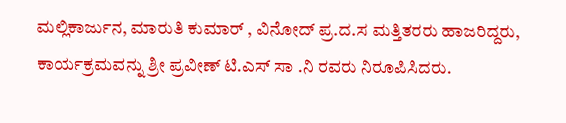ಮಲ್ಲಿಕಾರ್ಜುನ, ಮಾರುತಿ ಕುಮಾರ್ , ವಿನೋದ್ ಪ್ರ.ದ.ಸ ಮತ್ತಿತರರು ಹಾಜರಿದ್ದರು, ಕಾರ್ಯಕ್ರಮವನ್ನು ಶ್ರೀ ಪ್ರವೀಣ್ ಟಿ.ಎಸ್ ಸಾ .ನಿ ರವರು ನಿರೂಪಿಸಿದರು.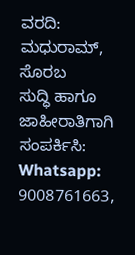ವರದಿ: ಮಧುರಾಮ್, ಸೊರಬ
ಸುದ್ಧಿ ಹಾಗೂ ಜಾಹೀರಾತಿಗಾಗಿ ಸಂಪರ್ಕಿಸಿ: Whatsapp: 9008761663,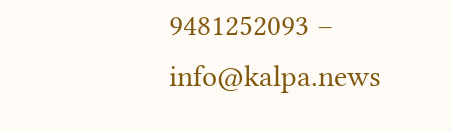9481252093 – info@kalpa.news